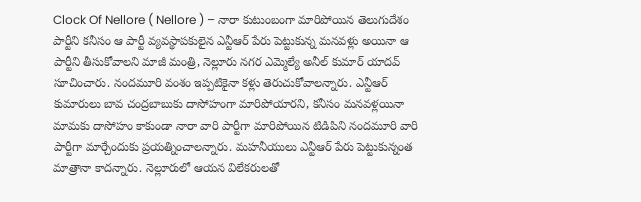Clock Of Nellore ( Nellore ) – నారా కుటుంబంగా మారిపోయిన తెలుగుదేశం పార్టీని కనీసం ఆ పార్టీ వ్యవస్థాపకులైన ఎన్టీఆర్ పేరు పెట్టుకున్న మనవళ్లు అయినా ఆ పార్టీని తీసుకోవాలని మాజీ మంత్రి, నెల్లూరు నగర ఎమ్మెల్యే అనీల్ కుమార్ యాదవ్ సూచించారు. నందమూరి వంశం ఇప్పటికైనా కళ్లు తెరుచుకోవాలన్నారు. ఎన్టీఆర్ కుమారులు బావ చంద్రబాబుకు దాసోహంగా మారిపోయారని, కనీసం మనవళ్లయినా మామకు దాసోహం కాకుండా నారా వారి పార్టీగా మారిపోయిన టిడిపిని నందమూరి వారి పార్టీగా మార్చేందుకు ప్రయత్నించాలన్నారు. మహనీయులు ఎన్టీఆర్ పేరు పెట్టుకున్నంత మాత్రానా కాదన్నారు. నెల్లూరులో ఆయన విలేకరులతో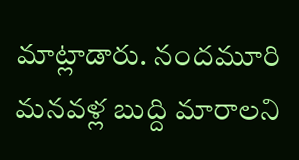మాట్లాడారు. నందమూరి మనవళ్ల బుద్ది మారాలని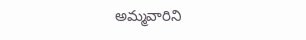అమ్మవారిని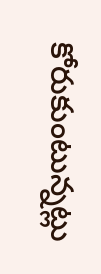కోరుకుంటున్నట్లు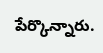పేర్కొన్నారు.